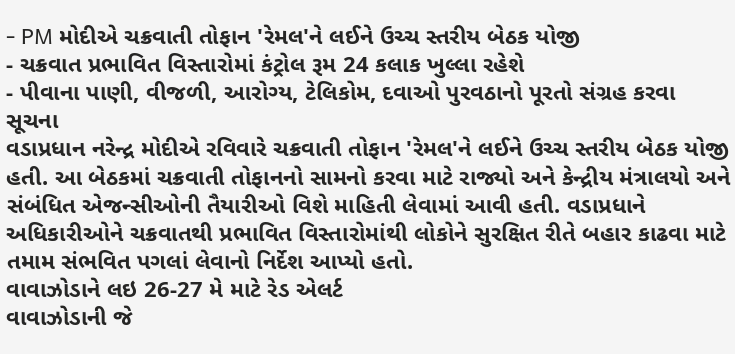- PM મોદીએ ચક્રવાતી તોફાન 'રેમલ'ને લઈને ઉચ્ચ સ્તરીય બેઠક યોજી
- ચક્રવાત પ્રભાવિત વિસ્તારોમાં કંટ્રોલ રૂમ 24 કલાક ખુલ્લા રહેશે
- પીવાના પાણી, વીજળી, આરોગ્ય, ટેલિકોમ, દવાઓ પુરવઠાનો પૂરતો સંગ્રહ કરવા સૂચના
વડાપ્રધાન નરેન્દ્ર મોદીએ રવિવારે ચક્રવાતી તોફાન 'રેમલ'ને લઈને ઉચ્ચ સ્તરીય બેઠક યોજી હતી. આ બેઠકમાં ચક્રવાતી તોફાનનો સામનો કરવા માટે રાજ્યો અને કેન્દ્રીય મંત્રાલયો અને સંબંધિત એજન્સીઓની તૈયારીઓ વિશે માહિતી લેવામાં આવી હતી. વડાપ્રધાને અધિકારીઓને ચક્રવાતથી પ્રભાવિત વિસ્તારોમાંથી લોકોને સુરક્ષિત રીતે બહાર કાઢવા માટે તમામ સંભવિત પગલાં લેવાનો નિર્દેશ આપ્યો હતો.
વાવાઝોડાને લઇ 26-27 મે માટે રેડ એલર્ટ
વાવાઝોડાની જે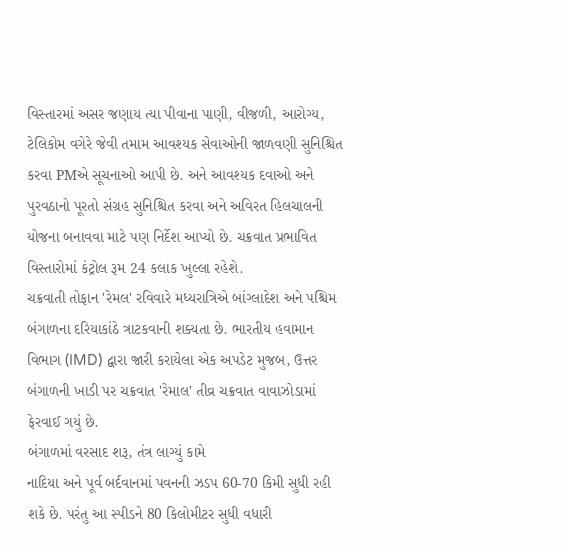વિસ્તારમાં અસર જણાય ત્યા પીવાના પાણી, વીજળી, આરોગ્ય, ટેલિકોમ વગેરે જેવી તમામ આવશ્યક સેવાઓની જાળવણી સુનિશ્ચિત કરવા PMએ સૂચનાઓ આપી છે. અને આવશ્યક દવાઓ અને પુરવઠાનો પૂરતો સંગ્રહ સુનિશ્ચિત કરવા અને અવિરત હિલચાલની યોજના બનાવવા માટે પણ નિર્દેશ આપ્યો છે. ચક્રવાત પ્રભાવિત વિસ્તારોમાં કંટ્રોલ રૂમ 24 કલાક ખુલ્લા રહેશે.
ચક્રવાતી તોફાન 'રેમલ' રવિવારે મધ્યરાત્રિએ બાંગ્લાદેશ અને પશ્ચિમ બંગાળના દરિયાકાંઠે ત્રાટકવાની શક્યતા છે. ભારતીય હવામાન વિભાગ (IMD) દ્વારા જારી કરાયેલા એક અપડેટ મુજબ, ઉત્તર બંગાળની ખાડી પર ચક્રવાત 'રેમાલ' તીવ્ર ચક્રવાત વાવાઝોડામાં ફેરવાઈ ગયું છે.
બંગાળમાં વરસાદ શરૂ, તંત્ર લાગ્યું કામે
નાદિયા અને પૂર્વ બર્દવાનમાં પવનની ઝડપ 60-70 કિમી સુધી રહી શકે છે. પરંતુ આ સ્પીડને 80 કિલોમીટર સુધી વધારી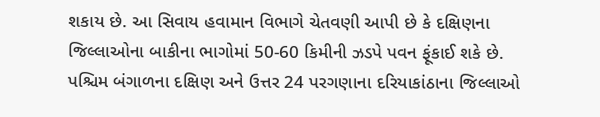શકાય છે. આ સિવાય હવામાન વિભાગે ચેતવણી આપી છે કે દક્ષિણના જિલ્લાઓના બાકીના ભાગોમાં 50-60 કિમીની ઝડપે પવન ફૂંકાઈ શકે છે. પશ્ચિમ બંગાળના દક્ષિણ અને ઉત્તર 24 પરગણાના દરિયાકાંઠાના જિલ્લાઓ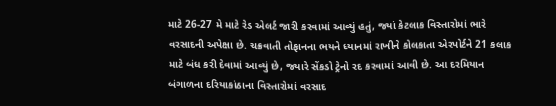માટે 26-27 મે માટે રેડ એલર્ટ જારી કરવામાં આવ્યું હતું, જ્યાં કેટલાક વિસ્તારોમાં ભારે વરસાદની અપેક્ષા છે. ચક્રવાતી તોફાનના ભયને ધ્યાનમાં રાખીને કોલકાતા એરપોર્ટને 21 કલાક માટે બંધ કરી દેવામાં આવ્યું છે, જ્યારે સેંકડો ટ્રેનો રદ કરવામાં આવી છે. આ દરમિયાન બંગાળના દરિયાકાંઠાના વિસ્તારોમાં વરસાદ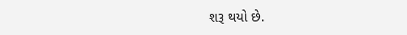શરૂ થયો છે.